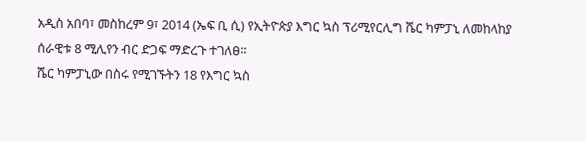አዲስ አበባ፣ መስከረም 9፣ 2014 (ኤፍ ቢ ሲ) የኢትዮጵያ እግር ኳስ ፕሪሚየርሊግ ሼር ካምፓኒ ለመከላከያ ሰራዊቱ 8 ሚሊየን ብር ድጋፍ ማድረጉ ተገለፀ፡፡
ሼር ካምፓኒው በስሩ የሚገኙትን 18 የእግር ኳስ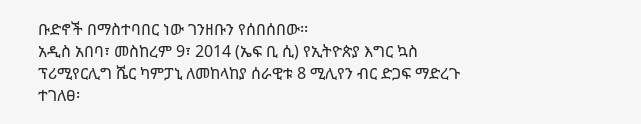ቡድኖች በማስተባበር ነው ገንዘቡን የሰበሰበው፡፡
አዲስ አበባ፣ መስከረም 9፣ 2014 (ኤፍ ቢ ሲ) የኢትዮጵያ እግር ኳስ ፕሪሚየርሊግ ሼር ካምፓኒ ለመከላከያ ሰራዊቱ 8 ሚሊየን ብር ድጋፍ ማድረጉ ተገለፀ፡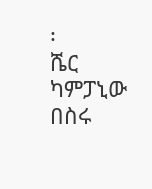፡
ሼር ካምፓኒው በስሩ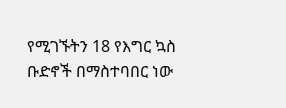የሚገኙትን 18 የእግር ኳስ ቡድኖች በማስተባበር ነው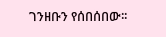ገንዘቡን የሰበሰበው፡፡